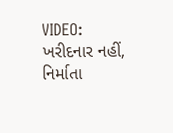VIDEO: ખરીદનાર નહીં, નિર્માતા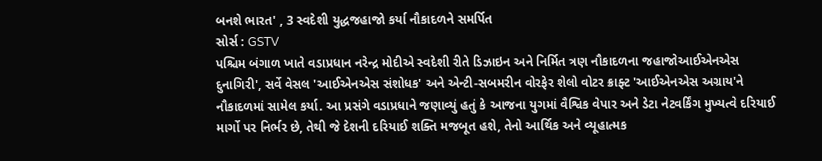બનશે ભારત' , 3 સ્વદેશી યુદ્ધજહાજો કર્યા નૌકાદળને સમર્પિત
સોર્સ : GSTV
પશ્ચિમ બંગાળ ખાતે વડાપ્રધાન નરેન્દ્ર મોદીએ સ્વદેશી રીતે ડિઝાઇન અને નિર્મિત ત્રણ નૌકાદળના જહાજોઆઈએનએસ દુનાગિરી', સર્વે વેસલ 'આઈએનએસ સંશોધક' અને એન્ટી-સબમરીન વોરફેર શેલો વોટર ક્રાફ્ટ 'આઈએનએસ અગ્રાય'ને નૌકાદળમાં સામેલ કર્યા. આ પ્રસંગે વડાપ્રધાને જણાવ્યું હતું કે આજના યુગમાં વૈશ્વિક વેપાર અને ડેટા નેટવર્કિંગ મુખ્યત્વે દરિયાઈ માર્ગો પર નિર્ભર છે, તેથી જે દેશની દરિયાઈ શક્તિ મજબૂત હશે, તેનો આર્થિક અને વ્યૂહાત્મક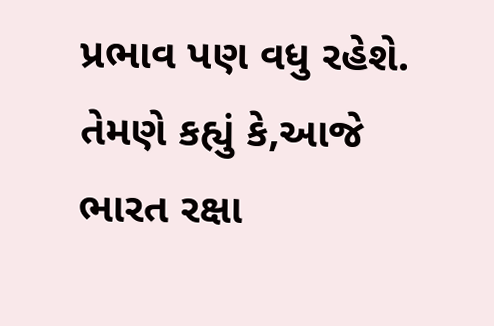પ્રભાવ પણ વધુ રહેશે. તેમણે કહ્યું કે,આજે ભારત રક્ષા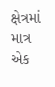ક્ષેત્રમાં માત્ર એક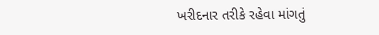ખરીદનાર તરીકે રહેવા માંગતું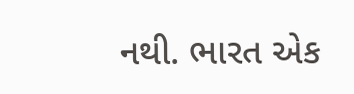નથી. ભારત એક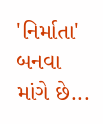'નિર્માતા' બનવા માંગે છે...